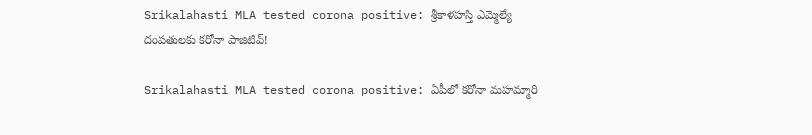Srikalahasti MLA tested corona positive: శ్రీకాళహస్తి ఎమ్మెల్యే దంపతులకు కరోనా పాజిటివ్!

Srikalahasti MLA tested corona positive: ఏపీలో కరోనా మహమ్మారి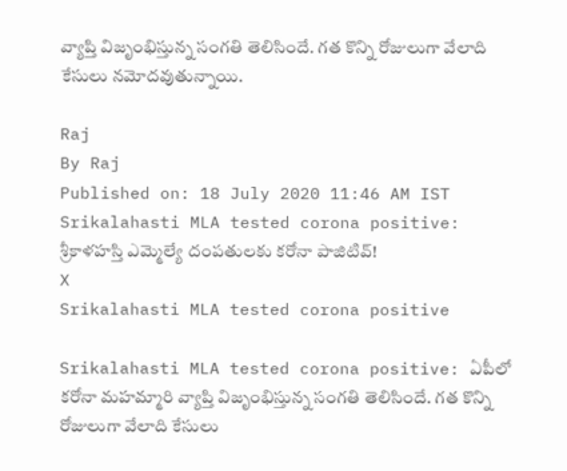వ్యాప్తి విజృంభిస్తున్న సంగతి తెలిసిందే. గత కొన్ని రోజులుగా వేలాది కేసులు నమోదవుతున్నాయి.

Raj
By Raj
Published on: 18 July 2020 11:46 AM IST
Srikalahasti MLA tested corona positive: శ్రీకాళహస్తి ఎమ్మెల్యే దంపతులకు కరోనా పాజిటివ్!
X
Srikalahasti MLA tested corona positive

Srikalahasti MLA tested corona positive: ఏపీలో కరోనా మహమ్మారి వ్యాప్తి విజృంభిస్తున్న సంగతి తెలిసిందే. గత కొన్ని రోజులుగా వేలాది కేసులు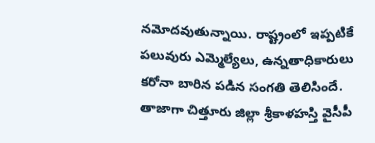నమోదవుతున్నాయి. రాష్ట్రంలో ఇప్పటికే పలువురు ఎమ్మెల్యేలు, ఉన్నతాధికారులు కరోనా బారిన పడిన సంగతి తెలిసిందే. తాజాగా చిత్తూరు జిల్లా శ్రీకాళహస్తి వైసీపీ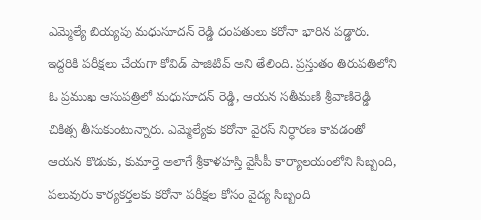ఎమ్మెల్యే బియ్యపు మధుసూదన్ రెడ్డి దంపతులు కరోనా భారిన పడ్డారు. ఇద్దరికి పరీక్షలు చేయగా కోవిడ్ పాజిటివ్ అని తేలింది. ప్రస్తుతం తిరుపతిలోని ఓ ప్రముఖ ఆసుపత్రిలో మధుసూదన్ రెడ్డి, ఆయన సతీమణి శ్రీవాణిరెడ్డి చికిత్స తీసుకుంటున్నారు. ఎమ్మెల్యేకు కరోనా వైరస్ నిర్ధారణ కావడంతో ఆయన కొడుకు, కుమార్తె అలాగే శ్రీకాళహస్తి వైసీపీ కార్యాలయంలోని సిబ్బంది, పలువురు కార్యకర్తలకు కరోనా పరీక్షల కోసం వైద్య సిబ్బంది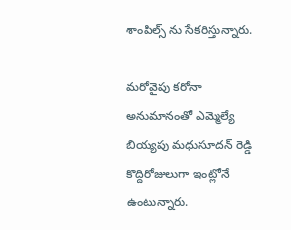శాంపిల్స్ ను సేకరిస్తున్నారు.

మరోవైపు కరోనా అనుమానంతో ఎమ్మెల్యే బియ్యపు మధుసూదన్ రెడ్డి కొద్దిరోజులుగా ఇంట్లోనే ఉంటున్నారు.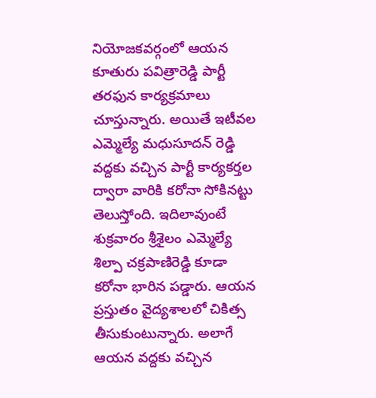నియోజకవర్గంలో ఆయన కూతురు పవిత్రారెడ్డి పార్టీ తరఫున కార్యక్రమాలు చూస్తున్నారు. అయితే ఇటీవల ఎమ్మెల్యే మధుసూదన్ రెడ్డి వద్దకు వచ్చిన పార్టీ కార్యకర్తల ద్వారా వారికి కరోనా సోకినట్టు తెలుస్తోంది. ఇదిలావుంటే శుక్రవారం శ్రీశైలం ఎమ్మెల్యే శిల్పా చక్రపాణిరెడ్డి కూడా కరోనా భారిన పడ్డారు. ఆయన ప్రస్తుతం వైద్యశాలలో చికిత్స తీసుకుంటున్నారు. అలాగే ఆయన వద్దకు వచ్చిన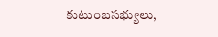కుటుంబసభ్యులు,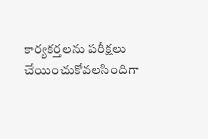కార్యకర్తలను పరీక్షలు చేయించుకోవలసిందిగా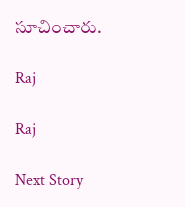సూచించారు.

Raj

Raj

Next Story